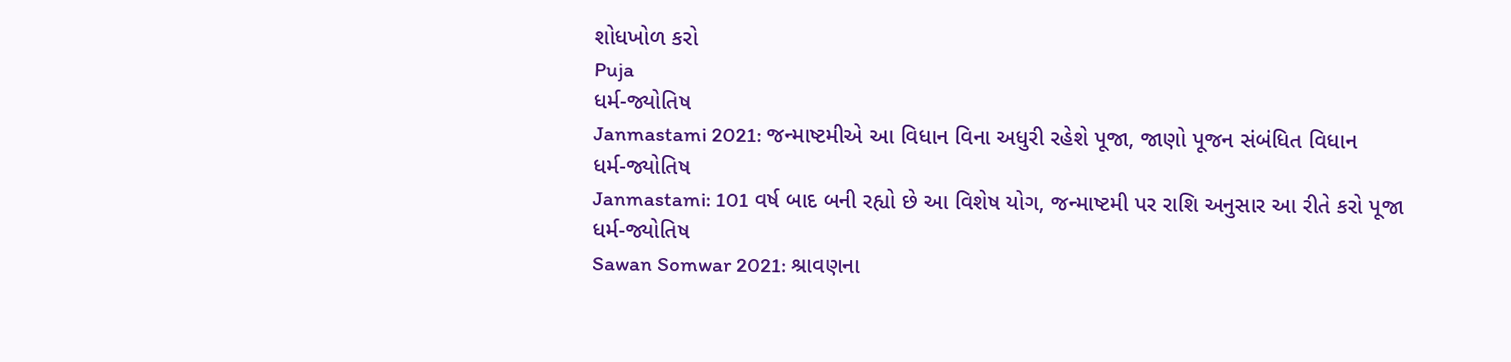શોધખોળ કરો
Puja
ધર્મ-જ્યોતિષ
Janmastami 2021: જન્માષ્ટમીએ આ વિધાન વિના અધુરી રહેશે પૂજા, જાણો પૂજન સંબંધિત વિધાન
ધર્મ-જ્યોતિષ
Janmastami: 101 વર્ષ બાદ બની રહ્યો છે આ વિશેષ યોગ, જન્માષ્ટમી પર રાશિ અનુસાર આ રીતે કરો પૂજા
ધર્મ-જ્યોતિષ
Sawan Somwar 2021: શ્રાવણના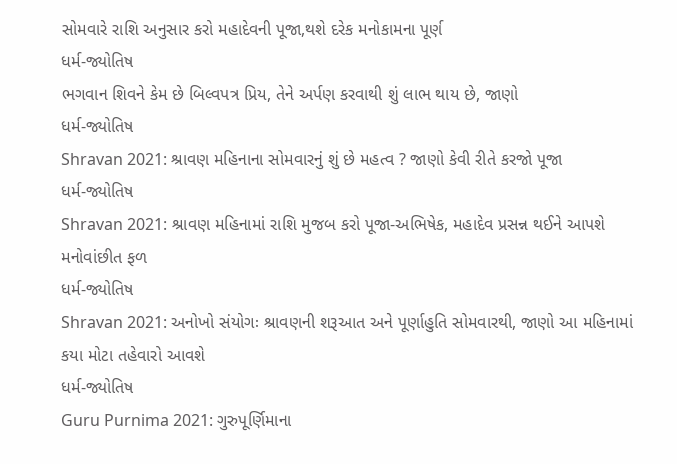સોમવારે રાશિ અનુસાર કરો મહાદેવની પૂજા,થશે દરેક મનોકામના પૂર્ણ
ધર્મ-જ્યોતિષ
ભગવાન શિવને કેમ છે બિલ્વપત્ર પ્રિય, તેને અર્પણ કરવાથી શું લાભ થાય છે, જાણો
ધર્મ-જ્યોતિષ
Shravan 2021: શ્રાવણ મહિનાના સોમવારનું શું છે મહત્વ ? જાણો કેવી રીતે કરજો પૂજા
ધર્મ-જ્યોતિષ
Shravan 2021: શ્રાવણ મહિનામાં રાશિ મુજબ કરો પૂજા-અભિષેક, મહાદેવ પ્રસન્ન થઈને આપશે મનોવાંછીત ફળ
ધર્મ-જ્યોતિષ
Shravan 2021: અનોખો સંયોગઃ શ્રાવણની શરૂઆત અને પૂર્ણાહુતિ સોમવારથી, જાણો આ મહિનામાં કયા મોટા તહેવારો આવશે
ધર્મ-જ્યોતિષ
Guru Purnima 2021: ગુરુપૂર્ણિમાના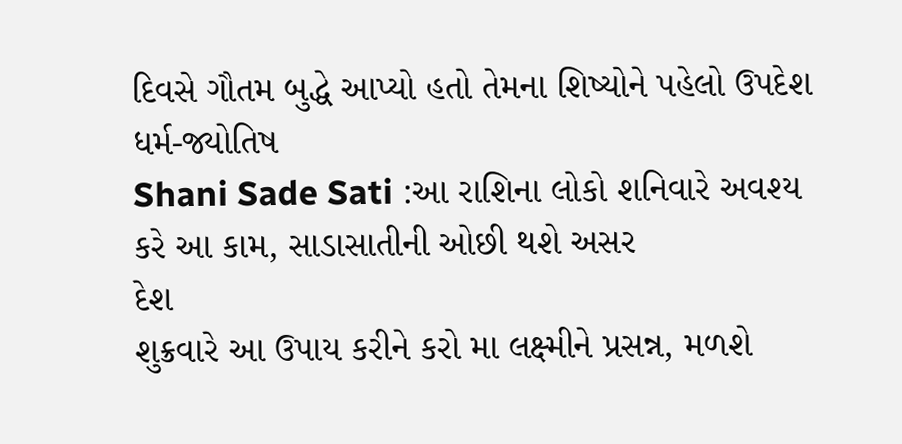દિવસે ગૌતમ બુદ્ધે આપ્યો હતો તેમના શિષ્યોને પહેલો ઉપદેશ
ધર્મ-જ્યોતિષ
Shani Sade Sati :આ રાશિના લોકો શનિવારે અવશ્ય કરે આ કામ, સાડાસાતીની ઓછી થશે અસર
દેશ
શુક્રવારે આ ઉપાય કરીને કરો મા લક્ષ્મીને પ્રસન્ન, મળશે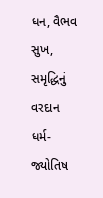ધન, વૈભવ સુખ, સમૃદ્ધિનું વરદાન
ધર્મ-જ્યોતિષ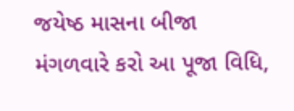જયેષ્ઠ માસના બીજા મંગળવારે કરો આ પૂજા વિધિ,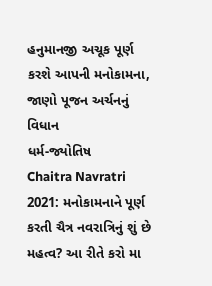હનુમાનજી અચૂક પૂર્ણ કરશે આપની મનોકામના, જાણો પૂજન અર્ચનનું વિધાન
ધર્મ-જ્યોતિષ
Chaitra Navratri 2021: મનોકામનાને પૂર્ણ કરતી ચૈત્ર નવરાત્રિનું શું છે મહત્વ? આ રીતે કરો મા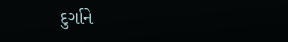દુર્ગાને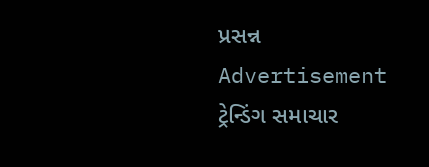પ્રસન્ન
Advertisement
ટ્રેન્ડિંગ સમાચાર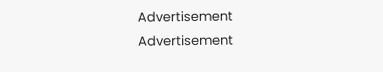Advertisement
Advertisement